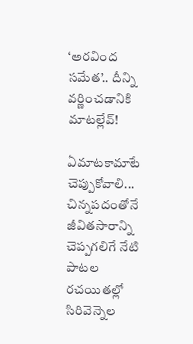‘అరవింద సమేత’.. దీన్ని వర్ణించడానికి మాటల్లేవ్!

ఏమాటకామాటే చెప్పుకోవాలి... చిన్నపదంతోనే జీవితసారాన్ని చెప్పగలిగే నేటి పాటల రచయితల్లో సిరివెన్నెల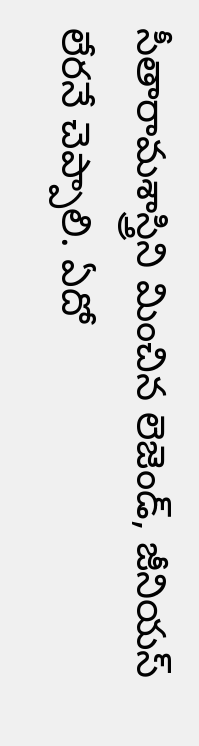సీతారామశాస్త్రిని మించిన లెజెండ్, జీనియస్ లేరనే చెప్పాలి. ఏదో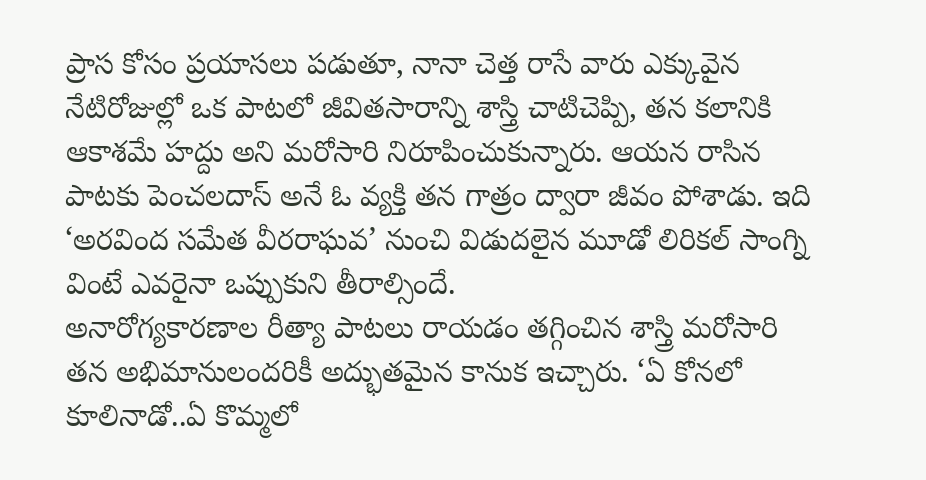ప్రాస కోసం ప్రయాసలు పడుతూ, నానా చెత్త రాసే వారు ఎక్కువైన నేటిరోజుల్లో ఒక పాటలో జీవితసారాన్ని శాస్త్రి చాటిచెప్పి, తన కలానికి ఆకాశమే హద్దు అని మరోసారి నిరూపించుకున్నారు. ఆయన రాసిన పాటకు పెంచలదాస్ అనే ఓ వ్యక్తి తన గాత్రం ద్వారా జీవం పోశాడు. ఇది ‘అరవింద సమేత వీరరాఘవ’ నుంచి విడుదలైన మూడో లిరికల్ సాంగ్ని వింటే ఎవరైనా ఒప్పుకుని తీరాల్సిందే.
అనారోగ్యకారణాల రీత్యా పాటలు రాయడం తగ్గించిన శాస్త్రి మరోసారి తన అభిమానులందరికీ అద్భుతమైన కానుక ఇచ్చారు. ‘ఏ కోనలో కూలినాడో..ఏ కొమ్మలో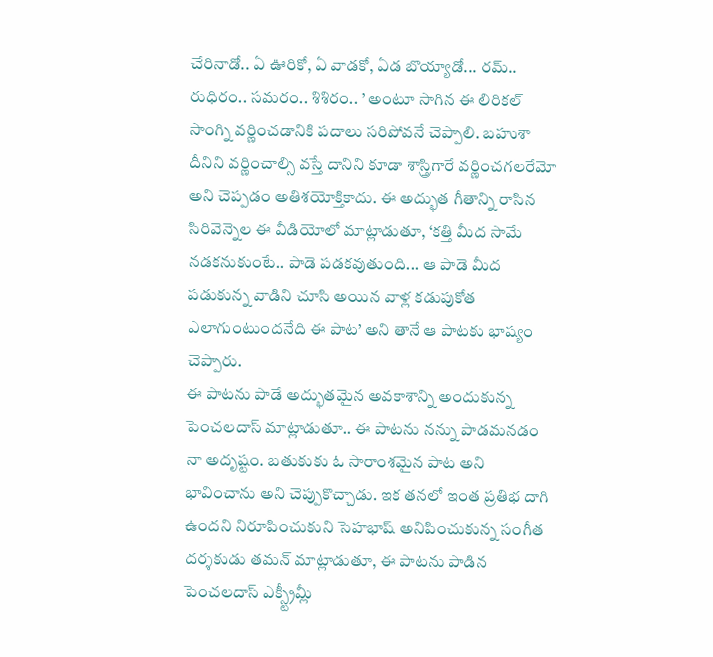చేరినాడో.. ఏ ఊరికో, ఏ వాడకో, ఏడ బొయ్యాడో... రమ్.. రుధిరం.. సమరం.. శిశిరం.. ’ అంటూ సాగిన ఈ లిరికల్ సాంగ్ని వర్ణించడానికి పదాలు సరిపోవనే చెప్పాలి. బహుశా దీనిని వర్ణించాల్సి వస్తే దానిని కూడా శాస్త్రిగారే వర్ణించగలరేమో అని చెప్పడం అతిశయోక్తికాదు. ఈ అద్భుత గీతాన్ని రాసిన సిరివెన్నెల ఈ వీడియోలో మాట్లాడుతూ, ‘కత్తి మీద సామే నడకనుకుంటే.. పాడె పడకవుతుంది... ఆ పాడె మీద పడుకున్న వాడిని చూసి అయిన వాళ్ల కడుపుకోత ఎలాగుంటుందనేది ఈ పాట’ అని తానే ఆ పాటకు భాష్యం చెప్పారు.
ఈ పాటను పాడే అద్భుతమైన అవకాశాన్ని అందుకున్న పెంచలదాస్ మాట్లాడుతూ.. ఈ పాటను నన్ను పాడమనడం నా అదృష్టం. బతుకుకు ఓ సారాంశమైన పాట అని భావించాను అని చెప్పుకొచ్చాడు. ఇక తనలో ఇంత ప్రతిభ దాగి ఉందని నిరూపించుకుని సెహభాష్ అనిపించుకున్న సంగీత దర్శకుడు తమన్ మాట్లాడుతూ, ఈ పాటను పాడిన పెంచలదాస్ ఎక్స్ట్రీమ్లీ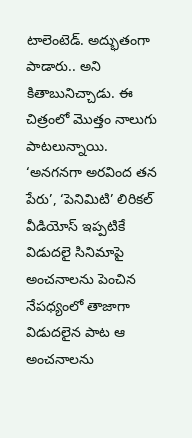టాలెంటెడ్. అద్భుతంగా పాడారు.. అని కితాబునిచ్చాడు. ఈ చిత్రంలో మొత్తం నాలుగు పాటలున్నాయి. ‘అనగనగా అరవింద తన పేరు’, ‘పెనిమిటి’ లిరికల్ వీడియోస్ ఇప్పటికే విడుదలై సినిమాపై అంచనాలను పెంచిన నేపధ్యంలో తాజాగా విడుదలైన పాట ఆ అంచనాలను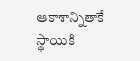ఆకాశాన్నితాకే స్థాయికి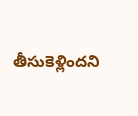తీసుకెళ్లిందని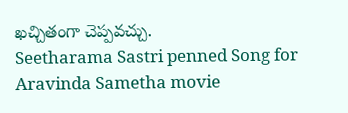ఖచ్చితంగా చెప్పవచ్చు.
Seetharama Sastri penned Song for Aravinda Sametha movie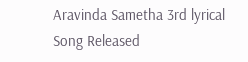Aravinda Sametha 3rd lyrical Song Released